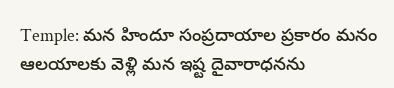Temple: మన హిందూ సంప్రదాయాల ప్రకారం మనం ఆలయాలకు వెళ్లి మన ఇష్ట దైవారాధనను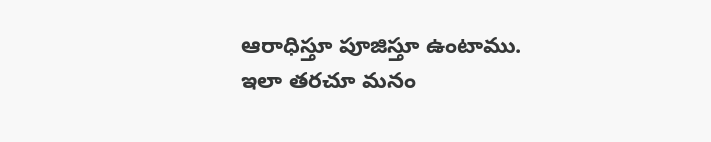ఆరాధిస్తూ పూజిస్తూ ఉంటాము. ఇలా తరచూ మనం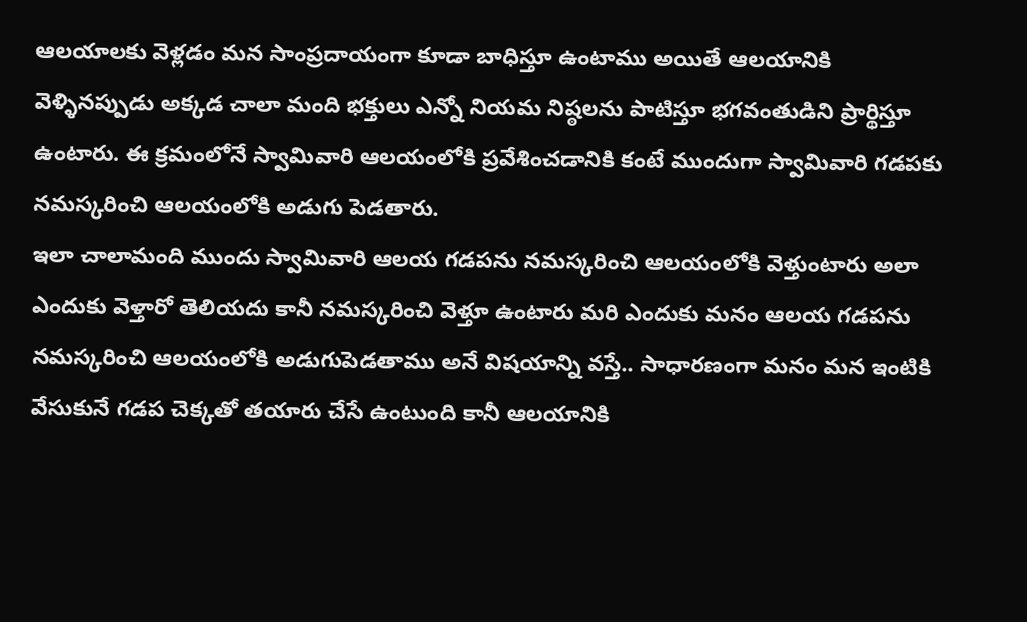ఆలయాలకు వెళ్లడం మన సాంప్రదాయంగా కూడా బాధిస్తూ ఉంటాము అయితే ఆలయానికి వెళ్ళినప్పుడు అక్కడ చాలా మంది భక్తులు ఎన్నో నియమ నిష్ఠలను పాటిస్తూ భగవంతుడిని ప్రార్థిస్తూ ఉంటారు. ఈ క్రమంలోనే స్వామివారి ఆలయంలోకి ప్రవేశించడానికి కంటే ముందుగా స్వామివారి గడపకు నమస్కరించి ఆలయంలోకి అడుగు పెడతారు.
ఇలా చాలామంది ముందు స్వామివారి ఆలయ గడపను నమస్కరించి ఆలయంలోకి వెళ్తుంటారు అలా ఎందుకు వెళ్తారో తెలియదు కానీ నమస్కరించి వెళ్తూ ఉంటారు మరి ఎందుకు మనం ఆలయ గడపను నమస్కరించి ఆలయంలోకి అడుగుపెడతాము అనే విషయాన్ని వస్తే.. సాధారణంగా మనం మన ఇంటికి వేసుకునే గడప చెక్కతో తయారు చేసే ఉంటుంది కానీ ఆలయానికి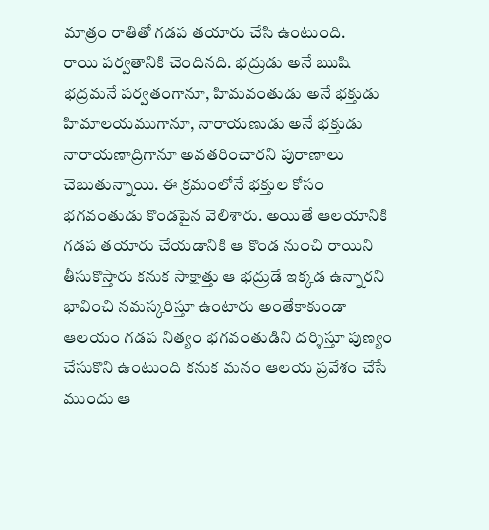మాత్రం రాతితో గడప తయారు చేసి ఉంటుంది.
రాయి పర్వతానికి చెందినది. భద్రుడు అనే ఋషి భద్రమనే పర్వతంగానూ, హిమవంతుడు అనే భక్తుడు హిమాలయముగానూ, నారాయణుడు అనే భక్తుడు నారాయణాద్రిగానూ అవతరించారని పురాణాలు చెబుతున్నాయి. ఈ క్రమంలోనే భక్తుల కోసం భగవంతుడు కొండపైన వెలిశారు. అయితే ఆలయానికి గడప తయారు చేయడానికి ఆ కొండ నుంచి రాయిని తీసుకొస్తారు కనుక సాక్షాత్తు ఆ భద్రుడే ఇక్కడ ఉన్నారని భావించి నమస్కరిస్తూ ఉంటారు అంతేకాకుండా ఆలయం గడప నిత్యం భగవంతుడిని దర్శిస్తూ పుణ్యం చేసుకొని ఉంటుంది కనుక మనం ఆలయ ప్రవేశం చేసే ముందు ఆ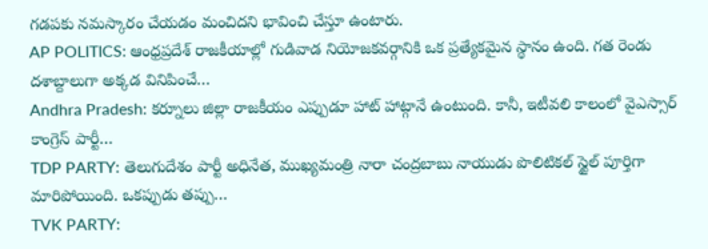గడపకు నమస్కారం చేయడం మంచిదని భావించి చేస్తూ ఉంటారు.
AP POLITICS: ఆంధ్రప్రదేశ్ రాజకీయాల్లో గుడివాడ నియోజకవర్గానికి ఒక ప్రత్యేకమైన స్థానం ఉంది. గత రెండు దశాబ్దాలుగా అక్కడ వినిపించే…
Andhra Pradesh: కర్నూలు జిల్లా రాజకీయం ఎప్పుడూ హాట్ హాట్గానే ఉంటుంది. కానీ, ఇటీవలి కాలంలో వైఎస్సార్ కాంగ్రెస్ పార్టీ…
TDP PARTY: తెలుగుదేశం పార్టీ అధినేత, ముఖ్యమంత్రి నారా చంద్రబాబు నాయుడు పొలిటికల్ స్టైల్ పూర్తిగా మారిపోయింది. ఒకప్పుడు తప్పు…
TVK PARTY: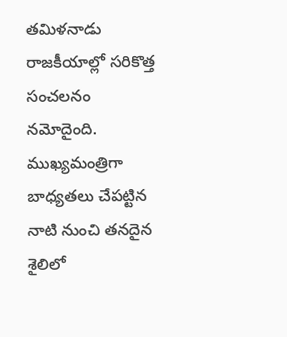తమిళనాడు రాజకీయాల్లో సరికొత్త సంచలనం నమోదైంది. ముఖ్యమంత్రిగా బాధ్యతలు చేపట్టిన నాటి నుంచి తనదైన శైలిలో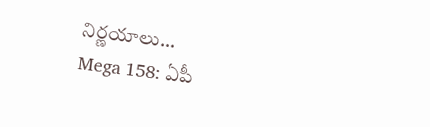నిర్ణయాలు…
Mega 158: ఏపీ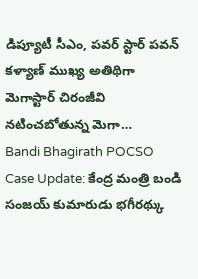డిప్యూటీ సీఎం, పవర్ స్టార్ పవన్ కళ్యాణ్ ముఖ్య అతిథిగా మెగాస్టార్ చిరంజీవి నటించబోతున్న మెగా…
Bandi Bhagirath POCSO Case Update: కేంద్ర మంత్రి బండి సంజయ్ కుమారుడు భగీరథ్కు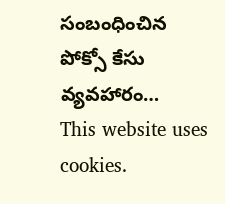సంబంధించిన పోక్సో కేసు వ్యవహారం…
This website uses cookies.